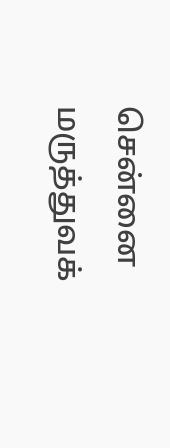சென்னை மருத்துவக்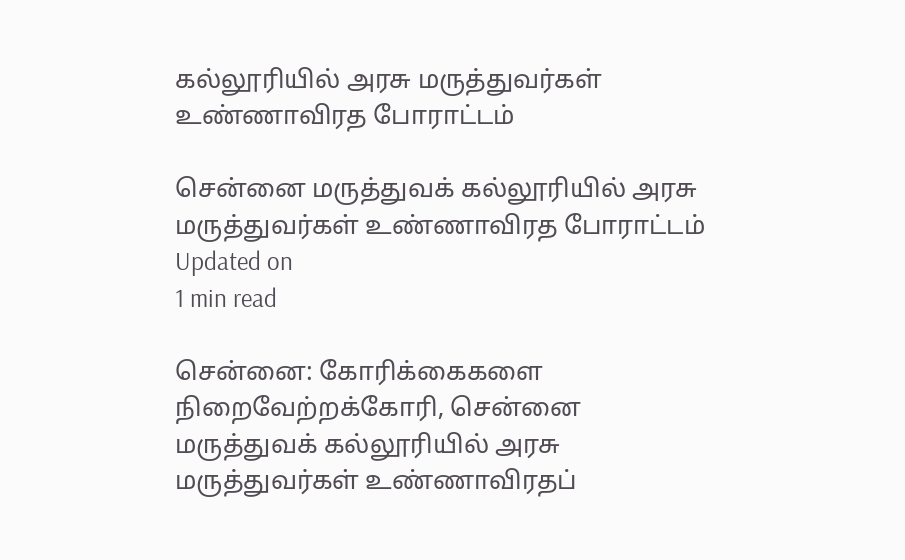கல்லூரியில் அரசு மருத்துவர்கள் உண்ணாவிரத போராட்டம்

சென்னை மருத்துவக் கல்லூரியில் அரசு மருத்துவர்கள் உண்ணாவிரத போராட்டம்
Updated on
1 min read

சென்னை: கோரிக்கைகளை நிறைவேற்றக்கோரி, சென்னை மருத்துவக் கல்லூரியில் அரசு மருத்துவர்கள் உண்ணாவிரதப்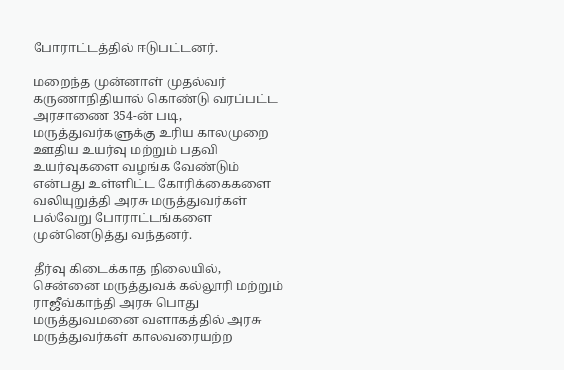போராட்டத்தில் ஈடுபட்டனர்.

மறைந்த முன்னாள் முதல்வர் கருணாநிதியால் கொண்டு வரப்பட்ட அரசாணை 354-ன் படி, மருத்துவர்களுக்கு உரிய காலமுறை ஊதிய உயர்வு மற்றும் பதவி உயர்வுகளை வழங்க வேண்டும் என்பது உள்ளிட்ட கோரிக்கைகளை வலியுறுத்தி அரசு மருத்துவர்கள் பல்வேறு போராட்டங்களை முன்னெடுத்து வந்தனர்.

தீர்வு கிடைக்காத நிலையில், சென்னை மருத்துவக் கல்லூரி மற்றும் ராஜீவ்காந்தி அரசு பொது மருத்துவமனை வளாகத்தில் அரசு மருத்துவர்கள் காலவரையற்ற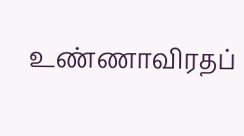உண்ணாவிரதப்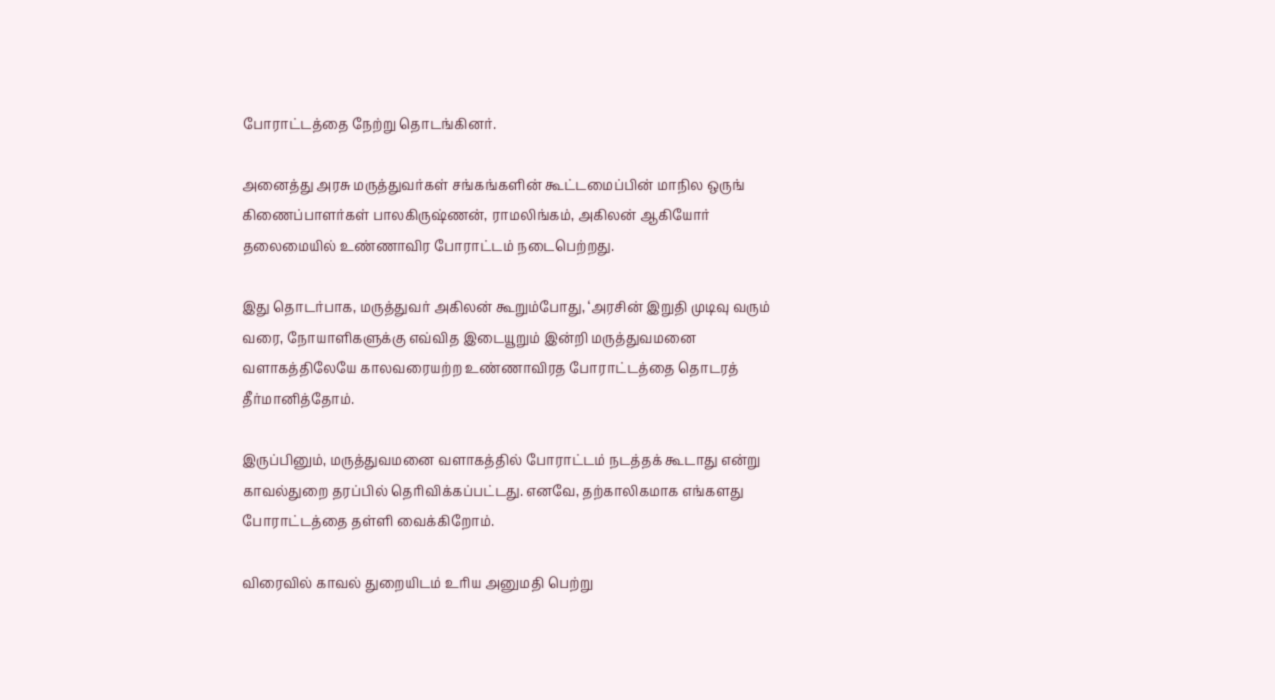போராட்டத்தை நேற்று தொடங்கினர்.

அனைத்து அரசு மருத்துவர்கள் சங்கங்களின் கூட்டமைப்பின் மாநில ஒருங் கிணைப்பாளர்கள் பாலகிருஷ்ணன், ராமலிங்கம், அகிலன் ஆகியோர் தலைமையில் உண்ணாவிர போராட்டம் நடைபெற்றது.

இது தொடர்பாக, மருத்துவர் அகிலன் கூறும்போது, ‘அரசின் இறுதி முடிவு வரும் வரை, நோயாளிகளுக்கு எவ்வித இடையூறும் இன்றி மருத்துவமனை வளாகத்திலேயே காலவரையற்ற உண்ணாவிரத போராட்டத்தை தொடரத் தீர்மானித்தோம்.

இருப்பினும், மருத்துவமனை வளாகத்தில் போராட்டம் நடத்தக் கூடாது என்று காவல்துறை தரப்பில் தெரிவிக்கப்பட்டது. எனவே, தற்காலிகமாக எங்களது போராட்டத்தை தள்ளி வைக்கிறோம்.

விரைவில் காவல் துறையிடம் உரிய அனுமதி பெற்று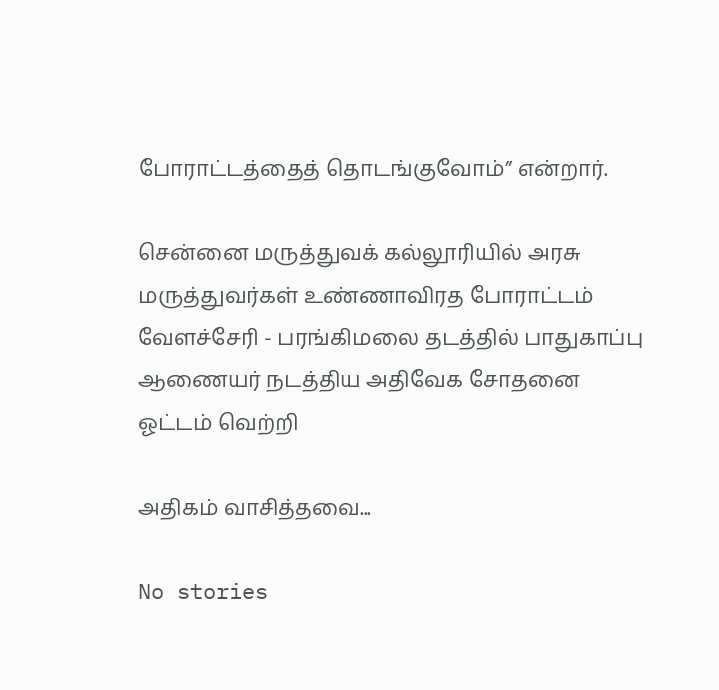போராட்டத்தைத் தொடங்குவோம்” என்றார்.

சென்னை மருத்துவக் கல்லூரியில் அரசு மருத்துவர்கள் உண்ணாவிரத போராட்டம்
வேளச்சேரி - பரங்கிமலை தடத்தில் பாதுகாப்பு ஆணையர் நடத்திய அதிவேக சோதனை ஓட்டம் வெற்றி

அதிகம் வாசித்தவை...

No stories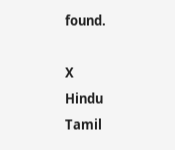found.

X
Hindu Tamil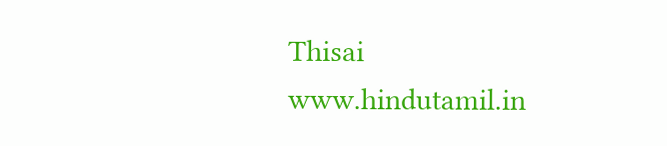Thisai
www.hindutamil.in